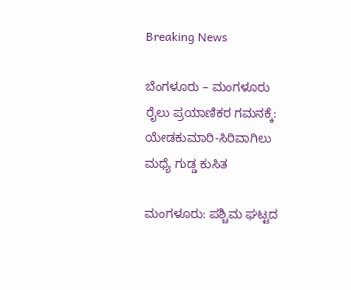Breaking News

ಬೆಂಗಳೂರು – ಮಂಗಳೂರು ರೈಲು ಪ್ರಯಾಣಿಕರ ಗಮನಕ್ಕೆ: ಯೇಡಕುಮಾರಿ-ಸಿರಿವಾಗಿಲು ಮಧ್ಯೆ ಗುಡ್ಡ ಕುಸಿತ

ಮಂಗಳೂರು: ಪಶ್ಚಿಮ ಘಟ್ಟದ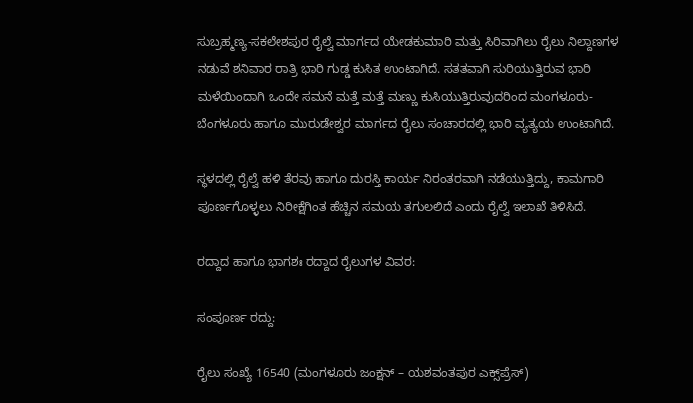ಸುಬ್ರಹ್ಮಣ್ಯ-ಸಕಲೇಶಪುರ ರೈಲ್ವೆ ಮಾರ್ಗದ ಯೇಡಕುಮಾರಿ ಮತ್ತು ಸಿರಿವಾಗಿಲು ರೈಲು ನಿಲ್ದಾಣಗಳ ನಡುವೆ ಶನಿವಾರ ರಾತ್ರಿ ಭಾರಿ ಗುಡ್ಡ ಕುಸಿತ ಉಂಟಾಗಿದೆ. ಸತತವಾಗಿ ಸುರಿಯುತ್ತಿರುವ ಭಾರಿ ಮಳೆಯಿಂದಾಗಿ ಒಂದೇ ಸಮನೆ ಮತ್ತೆ ಮತ್ತೆ ಮಣ್ಣು ಕುಸಿಯುತ್ತಿರುವುದರಿಂದ ಮಂಗಳೂರು-ಬೆಂಗಳೂರು ಹಾಗೂ ಮುರುಡೇಶ್ವರ ಮಾರ್ಗದ ರೈಲು ಸಂಚಾರದಲ್ಲಿ ಭಾರಿ ವ್ಯತ್ಯಯ ಉಂಟಾಗಿದೆ.

ಸ್ಥಳದಲ್ಲಿ ರೈಲ್ವೆ ಹಳಿ ತೆರವು ಹಾಗೂ ದುರಸ್ತಿ ಕಾರ್ಯ ನಿರಂತರವಾಗಿ ನಡೆಯುತ್ತಿದ್ದು, ಕಾಮಗಾರಿ ಪೂರ್ಣಗೊಳ್ಳಲು ನಿರೀಕ್ಷೆಗಿಂತ ಹೆಚ್ಚಿನ ಸಮಯ ತಗುಲಲಿದೆ ಎಂದು ರೈಲ್ವೆ ಇಲಾಖೆ ತಿಳಿಸಿದೆ.

ರದ್ದಾದ ಹಾಗೂ ಭಾಗಶಃ ರದ್ದಾದ ರೈಲುಗಳ ವಿವರ:

ಸಂಪೂರ್ಣ ರದ್ದು:

ರೈಲು ಸಂಖ್ಯೆ 16540 (ಮಂಗಳೂರು ಜಂಕ್ಷನ್ – ಯಶವಂತಪುರ ಎಕ್ಸ್‌ಪ್ರೆಸ್)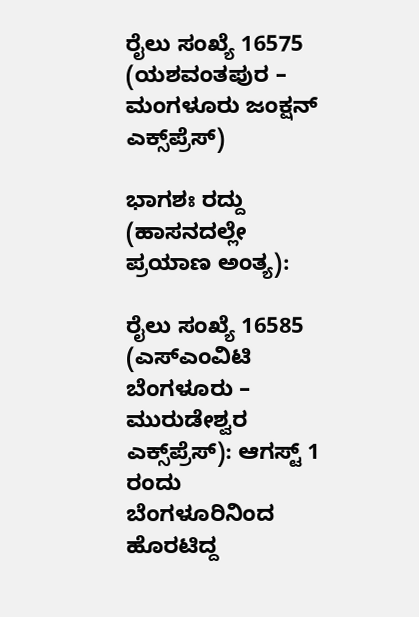ರೈಲು ಸಂಖ್ಯೆ 16575 (ಯಶವಂತಪುರ – ಮಂಗಳೂರು ಜಂಕ್ಷನ್ ಎಕ್ಸ್‌ಪ್ರೆಸ್)

ಭಾಗಶಃ ರದ್ದು (ಹಾಸನದಲ್ಲೇ ಪ್ರಯಾಣ ಅಂತ್ಯ):

ರೈಲು ಸಂಖ್ಯೆ 16585 (ಎಸ್‌ಎಂವಿಟಿ ಬೆಂಗಳೂರು – ಮುರುಡೇಶ್ವರ ಎಕ್ಸ್‌ಪ್ರೆಸ್): ಆಗಸ್ಟ್ 1 ರಂದು ಬೆಂಗಳೂರಿನಿಂದ ಹೊರಟಿದ್ದ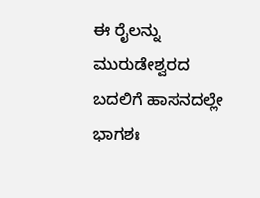ಈ ರೈಲನ್ನು ಮುರುಡೇಶ್ವರದ ಬದಲಿಗೆ ಹಾಸನದಲ್ಲೇ ಭಾಗಶಃ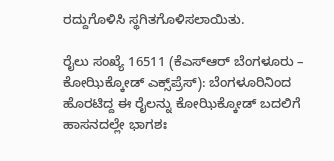ರದ್ದುಗೊಳಿಸಿ ಸ್ಥಗಿತಗೊಳಿಸಲಾಯಿತು.

ರೈಲು ಸಂಖ್ಯೆ 16511 (ಕೆಎಸ್‌ಆರ್ ಬೆಂಗಳೂರು – ಕೋಝಿಕ್ಕೋಡ್ ಎಕ್ಸ್‌ಪ್ರೆಸ್): ಬೆಂಗಳೂರಿನಿಂದ ಹೊರಟಿದ್ದ ಈ ರೈಲನ್ನು ಕೋಝಿಕ್ಕೋಡ್ ಬದಲಿಗೆ ಹಾಸನದಲ್ಲೇ ಭಾಗಶಃ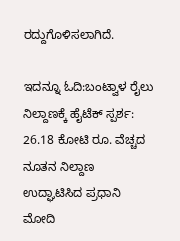ರದ್ದುಗೊಳಿಸಲಾಗಿದೆ.

ಇದನ್ನೂ ಓದಿ:ಬಂಟ್ವಾಳ ರೈಲು ನಿಲ್ದಾಣಕ್ಕೆ ಹೈಟೆಕ್ ಸ್ಪರ್ಶ: 26.18 ಕೋಟಿ ರೂ. ವೆಚ್ಚದ ನೂತನ ನಿಲ್ದಾಣ ಉದ್ಘಾಟಿಸಿದ ಪ್ರಧಾನಿ ಮೋದಿ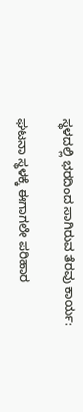ಸ್ಥಳದಲ್ಲಿ ಭರದಿಂದ ಸಾಗಿರುವ ತೆರವು ಕಾರ್ಯ:

ಘಟನಾ ಸ್ಥಳಕ್ಕೆ ಈಗಾಗಲೇ ಪರಿಹಾರ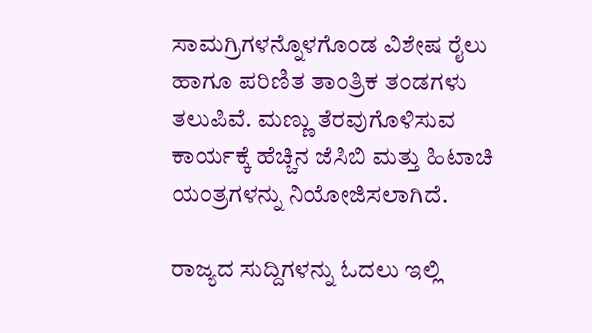ಸಾಮಗ್ರಿಗಳನ್ನೊಳಗೊಂಡ ವಿಶೇಷ ರೈಲು ಹಾಗೂ ಪರಿಣಿತ ತಾಂತ್ರಿಕ ತಂಡಗಳು ತಲುಪಿವೆ. ಮಣ್ಣು ತೆರವುಗೊಳಿಸುವ ಕಾರ್ಯಕ್ಕೆ ಹೆಚ್ಚಿನ ಜೆಸಿಬಿ ಮತ್ತು ಹಿಟಾಚಿ ಯಂತ್ರಗಳನ್ನು ನಿಯೋಜಿಸಲಾಗಿದೆ.

ರಾಜ್ಯದ ಸುದ್ದಿಗಳನ್ನು ಓದಲು ಇಲ್ಲಿ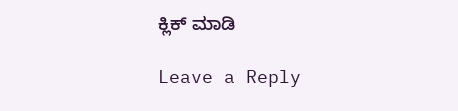ಕ್ಲಿಕ್ ಮಾಡಿ

Leave a Reply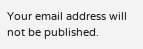Your email address will not be published.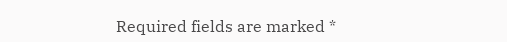Required fields are marked *